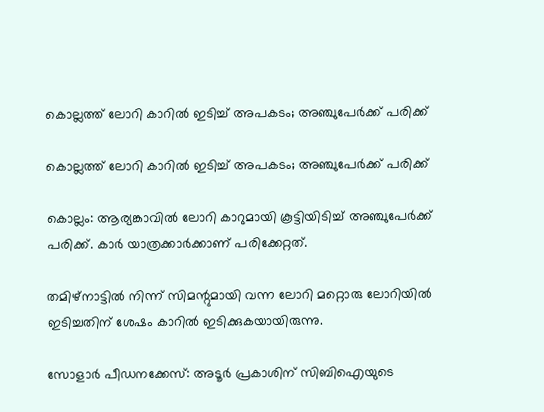കൊല്ലത്ത് ലോറി കാറില്‍ ഇടിച്ച് അപകടം; അഞ്ചുപേര്‍ക്ക് പരിക്ക്

കൊല്ലത്ത് ലോറി കാറില്‍ ഇടിച്ച് അപകടം; അഞ്ചുപേര്‍ക്ക് പരിക്ക്

കൊല്ലം: ആര്യങ്കാവില്‍ ലോറി കാറുമായി കൂട്ടിയിടിച്ച് അഞ്ചുപേര്‍ക്ക് പരിക്ക്. കാര്‍ യാത്രക്കാര്‍ക്കാണ് പരിക്കേറ്റത്.

തമിഴ്‌നാട്ടില്‍ നിന്ന് സിമന്റുമായി വന്ന ലോറി മറ്റൊരു ലോറിയില്‍ ഇടിച്ചതിന് ശേഷം കാറില്‍ ഇടിക്കുകയായിരുന്നു.

സോളാര്‍ പീഡനക്കേസ്: അടൂര്‍ പ്രകാശിന് സിബിഐയുടെ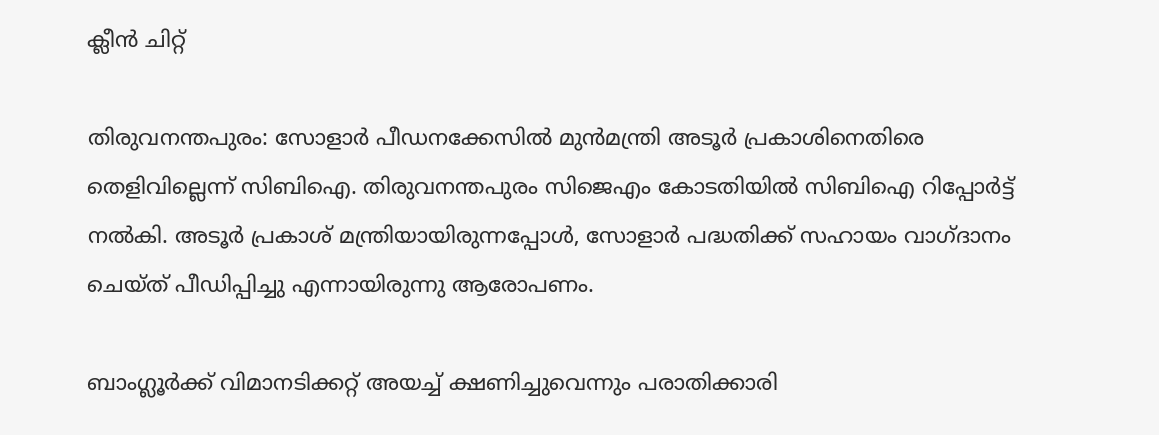ക്ലീന്‍ ചിറ്റ്

തിരുവനന്തപുരം: സോളാര്‍ പീഡനക്കേസില്‍ മുന്‍മന്ത്രി അടൂര്‍ പ്രകാശിനെതിരെ തെളിവില്ലെന്ന് സിബിഐ. തിരുവനന്തപുരം സിജെഎം കോടതിയില്‍ സിബിഐ റിപ്പോര്‍ട്ട് നല്‍കി. അടൂര്‍ പ്രകാശ് മന്ത്രിയായിരുന്നപ്പോള്‍, സോളാര്‍ പദ്ധതിക്ക് സഹായം വാഗ്ദാനം ചെയ്ത് പീഡിപ്പിച്ചു എന്നായിരുന്നു ആരോപണം.

ബാംഗ്ലൂര്‍ക്ക് വിമാനടിക്കറ്റ് അയച്ച് ക്ഷണിച്ചുവെന്നും പരാതിക്കാരി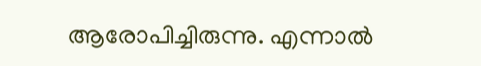ആരോപിച്ചിരുന്നു. എന്നാല്‍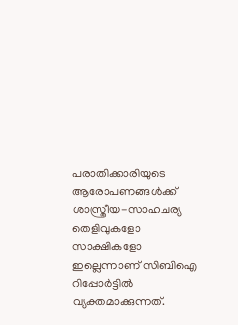പരാതിക്കാരിയുടെ ആരോപണങ്ങള്‍ക്ക് ശാസ്ത്രീയ-സാഹചര്യ തെളിവുകളോ സാക്ഷികളോ ഇല്ലെന്നാണ് സിബിഐ റിപ്പോര്‍ട്ടില്‍ വ്യക്തമാക്കുന്നത്.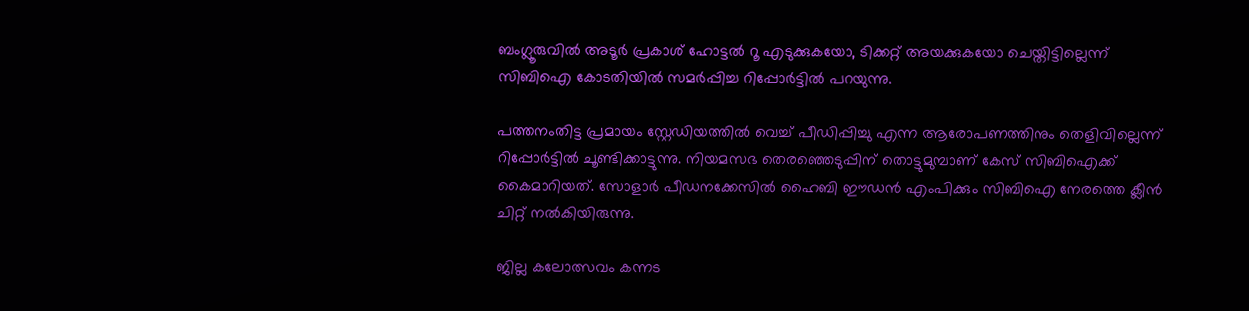ബംഗ്ലൂരുവില്‍ അടൂര്‍ പ്രകാശ് ഹോട്ടല്‍ റൂ എടുക്കുകയോ, ടിക്കറ്റ് അയക്കുകയോ ചെയ്തിട്ടില്ലെന്ന് സിബിഐ കോടതിയില്‍ സമര്‍പ്പിച്ച റിപ്പോര്‍ട്ടില്‍ പറയുന്നു.

പത്തനംതിട്ട പ്രമായം സ്റ്റേഡിയത്തിൽ വെച്ച് പീഡിപ്പിച്ചു എന്ന ആരോപണത്തിനും തെളിവില്ലെന്ന് റിപ്പോർട്ടിൽ ചൂണ്ടിക്കാട്ടുന്നു. നിയമസഭ തെരഞ്ഞെടുപ്പിന് തൊട്ടുമുമ്പാണ് കേസ് സിബിഐക്ക് കൈമാറിയത്. സോളാർ പീഡനക്കേസിൽ ഹൈബി ഈഡൻ എംപിക്കും സിബിഐ നേരത്തെ ക്ലീൻ ചിറ്റ് നൽകിയിരുന്നു.

ജില്ല കലോത്സവം കന്നട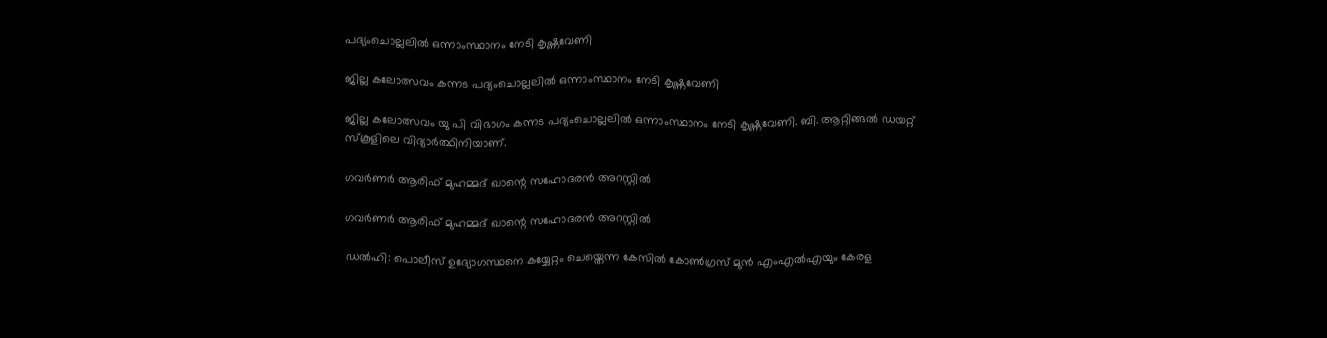പദ്യംചൊല്ലലിൽ ഒന്നാംസ്ഥാനം നേടി കൃഷ്ണവേണി

ജില്ല കലോത്സവം കന്നട പദ്യംചൊല്ലലിൽ ഒന്നാംസ്ഥാനം നേടി കൃഷ്ണവേണി

ജില്ല കലോത്സവം യു പി വിഭാഗം കന്നട പദ്യംചൊല്ലലിൽ ഒന്നാംസ്ഥാനം നേടി കൃഷ്ണവേണി. ബി. ആറ്റിങ്ങൽ ഡയറ്റ് സ്കൂളിലെ വിദ്യാർത്ഥിനിയാണ്.

ഗവര്‍ണര്‍ ആരിഫ് മുഹമ്മദ് ഖാന്റെ സഹോദരന്‍ അറസ്റ്റില്‍

ഗവര്‍ണര്‍ ആരിഫ് മുഹമ്മദ് ഖാന്റെ സഹോദരന്‍ അറസ്റ്റില്‍

ഡൽഹി: പൊലീസ് ഉദ്യോഗസ്ഥനെ കയ്യേറ്റം ചെയ്തെന്ന കേസില്‍ കോണ്‍ഗ്രസ് മുന്‍ എംഎല്‍എയും കേരള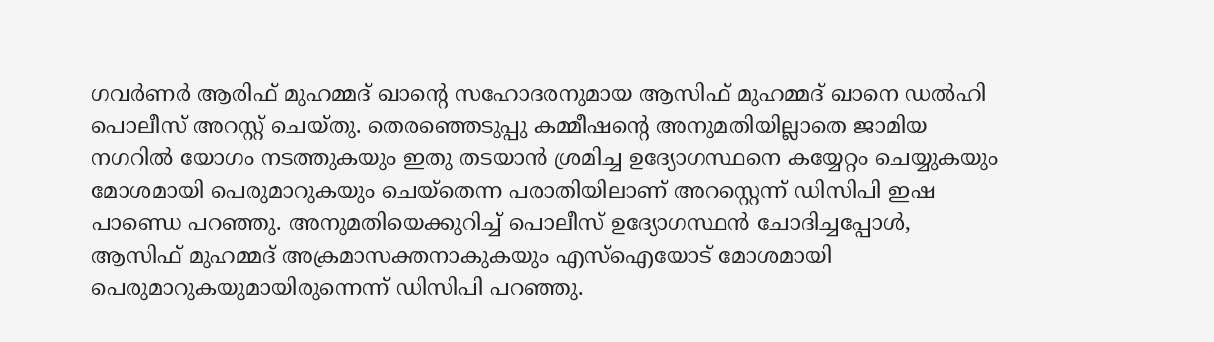ഗവര്‍ണര്‍ ആരിഫ് മുഹമ്മദ് ഖാന്റെ സഹോദരനുമായ ആസിഫ് മുഹമ്മദ് ഖാനെ ഡല്‍ഹി പൊലീസ് അറസ്റ്റ് ചെയ്തു. തെരഞ്ഞെടുപ്പു കമ്മീഷന്റെ അനുമതിയില്ലാതെ ജാമിയ നഗറില്‍ യോഗം നടത്തുകയും ഇതു തടയാന്‍ ശ്രമിച്ച ഉദ്യോഗസ്ഥനെ കയ്യേറ്റം ചെയ്യുകയും മോശമായി പെരുമാറുകയും ചെയ്തെന്ന പരാതിയിലാണ് അറസ്റ്റെന്ന് ഡിസിപി ഇഷ പാണ്ഡെ പറഞ്ഞു. അനുമതിയെക്കുറിച്ച് പൊലീസ് ഉദ്യോഗസ്ഥന്‍ ചോദിച്ചപ്പോള്‍, ആസിഫ് മുഹമ്മദ് അക്രമാസക്തനാകുകയും എസ്ഐയോട് മോശമായി പെരുമാറുകയുമായിരുന്നെന്ന് ഡിസിപി പറഞ്ഞു.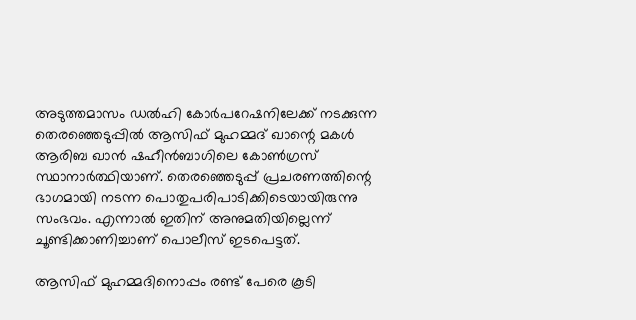അടുത്തമാസം ഡല്‍ഹി കോര്‍പറേഷനിലേക്ക് നടക്കുന്ന തെരഞ്ഞെടുപ്പില്‍ ആസിഫ് മുഹമ്മദ് ഖാന്റെ മകള്‍ ആരിബ ഖാന്‍ ഷഹീന്‍ബാഗിലെ കോണ്‍ഗ്രസ് സ്ഥാനാര്‍ത്ഥിയാണ്. തെരഞ്ഞെടുപ്പ് പ്രചരണത്തിന്റെ ഭാഗമായി നടന്ന പൊതുപരിപാടിക്കിടെയായിരുന്നു സംഭവം. എന്നാല്‍ ഇതിന് അനുമതിയില്ലെന്ന് ചൂണ്ടിക്കാണിച്ചാണ് പൊലീസ് ഇടപെട്ടത്.

ആസിഫ് മുഹമ്മദിനൊപ്പം രണ്ട് പേരെ കൂടി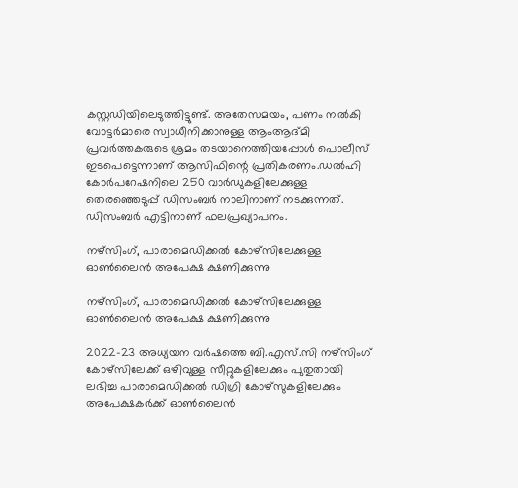കസ്റ്റഡിയിലെടുത്തിട്ടുണ്ട്. അതേസമയം, പണം നല്‍കി വോട്ടര്‍മാരെ സ്വാധീനിക്കാനുള്ള ആംആദ്മി പ്രവര്‍ത്തകരുടെ ശ്രമം തടയാനെത്തിയപ്പോള്‍ പൊലീസ് ഇടപെട്ടെന്നാണ് ആസിഫിന്റെ പ്രതികരണം.ഡല്‍ഹി കോര്‍പറേഷനിലെ 250 വാര്‍ഡുകളിലേക്കുള്ള തെരഞ്ഞെടുപ്പ് ഡിസംബര്‍ നാലിനാണ് നടക്കുന്നത്. ഡിസംബര്‍ എട്ടിനാണ് ഫലപ്രഖ്യാപനം.

നഴ്സിംഗ്, പാരാമെഡിക്കല്‍ കോഴ്സിലേക്കുള്ള ഓൺലൈൻ അപേക്ഷ ക്ഷണിക്കുന്നു

നഴ്സിംഗ്, പാരാമെഡിക്കല്‍ കോഴ്സിലേക്കുള്ള ഓൺലൈൻ അപേക്ഷ ക്ഷണിക്കുന്നു

2022-23 അധ്യയന വര്‍ഷത്തെ ബി.എസ്.സി നഴ്സിംഗ് കോഴ്സിലേക്ക് ഒഴിവുള്ള സീറ്റുകളിലേക്കും പുതുതായി ലഭിച്ച പാരാമെഡിക്കല്‍ ഡിഗ്രി കോഴ്സുകളിലേക്കും അപേക്ഷകര്‍ക്ക് ഓണ്‍ലൈന്‍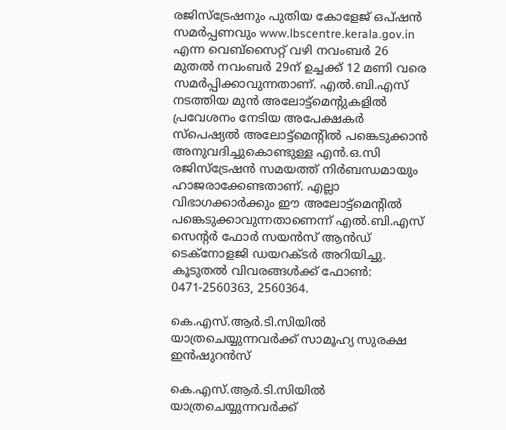രജിസ്ട്രേഷനും പുതിയ കോളേജ് ഒപ്ഷന്‍ സമര്‍പ്പണവും www.lbscentre.kerala.gov.in എന്ന വെബ്സൈറ്റ് വഴി നവംബര്‍ 26 മുതല്‍ നവംബര്‍ 29ന് ഉച്ചക്ക് 12 മണി വരെ സമര്‍പ്പിക്കാവുന്നതാണ്. എല്‍.ബി.എസ് നടത്തിയ മുന്‍ അലോട്ട്മെന്റുകളില്‍ പ്രവേശനം നേടിയ അപേക്ഷകര്‍ സ്പെഷ്യല്‍ അലോട്ട്മെന്റില്‍ പങ്കെടുക്കാന്‍ അനുവദിച്ചുകൊണ്ടുള്ള എന്‍.ഒ.സി രജിസ്ട്രേഷന്‍ സമയത്ത് നിര്‍ബന്ധമായും ഹാജരാക്കേണ്ടതാണ്. എല്ലാ വിഭാഗക്കാര്‍ക്കും ഈ അലോട്ട്മെന്റില്‍ പങ്കെടുക്കാവുന്നതാണെന്ന് എല്‍.ബി.എസ് സെന്റര്‍ ഫോര്‍ സയന്‍സ് ആന്‍ഡ് ടെക്നോളജി ഡയറക്ടര്‍ അറിയിച്ചു. കൂടുതല്‍ വിവരങ്ങള്‍ക്ക് ഫോണ്‍: 0471-2560363, 2560364.

കെ.എസ്.ആര്‍.ടി.സിയിൽ യാത്രചെയ്യുന്നവർക്ക് സാമൂഹ്യ സുരക്ഷ ഇന്‍ഷുറന്‍സ്

കെ.എസ്.ആര്‍.ടി.സിയിൽ യാത്രചെയ്യുന്നവർക്ക്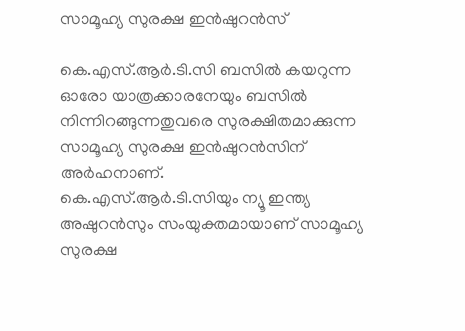സാമൂഹ്യ സുരക്ഷ ഇന്‍ഷുറന്‍സ്

കെ.എസ്.ആര്‍.ടി.സി ബസില്‍ കയറുന്ന ഓരോ യാത്രക്കാരനേയും ബസില്‍ നിന്നിറങ്ങുന്നതുവരെ സുരക്ഷിതമാക്കുന്ന സാമൂഹ്യ സുരക്ഷ ഇന്‍ഷുറന്‍സിന് അർഹനാണ്.
കെ.എസ്.ആര്‍.ടി.സിയും ന്യൂ ഇന്ത്യ അഷുറന്‍സും സംയുക്തമായാണ് സാമൂഹ്യ സുരക്ഷ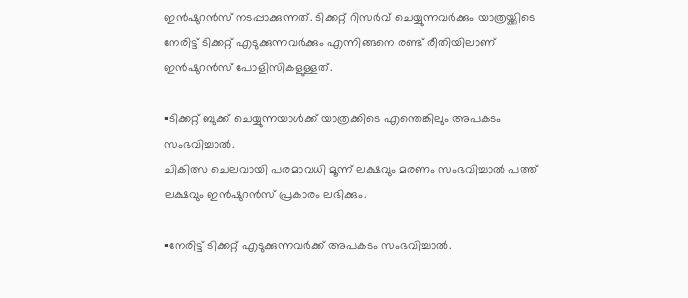ഇന്‍ഷുറന്‍സ് നടപ്പാക്കുന്നത്. ടിക്കറ്റ് റിസര്‍വ് ചെയ്യുന്നവര്‍ക്കും യാത്രയ്ക്കിടെ നേരിട്ട് ടിക്കറ്റ് എടുക്കുന്നവര്‍ക്കും എന്നിങ്ങനെ രണ്ട് രീതിയിലാണ് ഇന്‍ഷുറന്‍സ് പോളിസികളുള്ളത്.

▪ടിക്കറ്റ് ബുക്ക് ചെയ്യുന്നയാള്‍ക്ക് യാത്രക്കിടെ എന്തെങ്കിലും അപകടം സംഭവിച്ചാല്‍.
ചികിത്സ ചെലവായി പരമാവധി മൂന്ന് ലക്ഷവും മരണം സംഭവിച്ചാല്‍ പത്ത് ലക്ഷവും ഇന്‍ഷുറന്‍സ് പ്രകാരം ലഭിക്കും.

▪നേരിട്ട് ടിക്കറ്റ് എടുക്കുന്നവര്‍ക്ക് അപകടം സംഭവിച്ചാല്‍.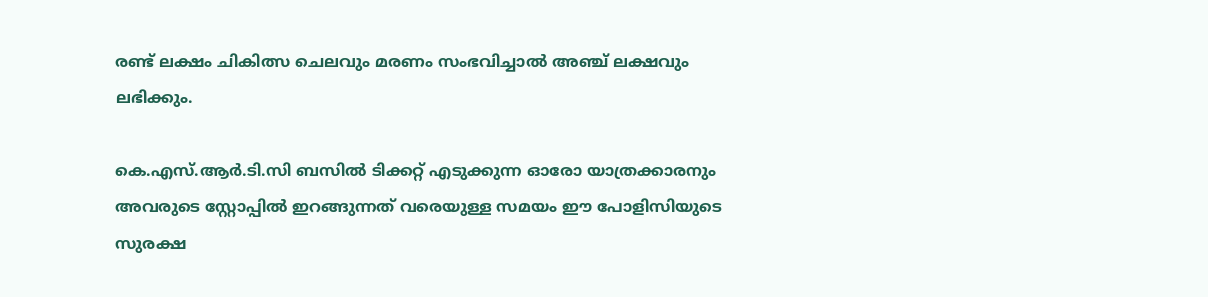രണ്ട് ലക്ഷം ചികിത്സ ചെലവും മരണം സംഭവിച്ചാല്‍ അഞ്ച് ലക്ഷവും ലഭിക്കും.

കെ.എസ്.ആര്‍.ടി.സി ബസില്‍ ടിക്കറ്റ് എടുക്കുന്ന ഓരോ യാത്രക്കാരനും അവരുടെ സ്റ്റോപ്പില്‍ ഇറങ്ങുന്നത് വരെയുള്ള സമയം ഈ പോളിസിയുടെ സുരക്ഷ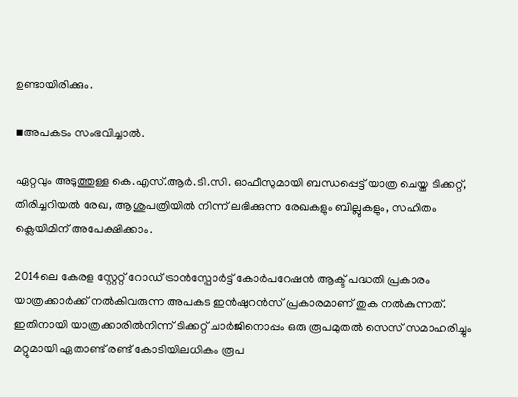ഉണ്ടായിരിക്കും.

▪അപകടം സംഭവിച്ചാല്‍.

ഏറ്റവും അടുത്തുള്ള കെ.എസ്.ആര്‍.ടി.സി. ഓഫീസുമായി ബന്ധപ്പെട്ട് യാത്ര ചെയ്ത ടിക്കറ്റ്, തിരിച്ചറിയല്‍ രേഖ, ആശുപത്രിയില്‍ നിന്ന് ലഭിക്കുന്ന രേഖകളും ബില്ലുകളും, സഹിതം ക്ലെയിമിന് അപേക്ഷിക്കാം.

2014ലെ കേരള സ്റ്റേറ്റ് റോഡ് ട്രാൻസ്പോർട്ട് കോർപറേഷൻ ആക്ട് പദ്ധതി പ്രകാരം യാത്രക്കാർക്ക് നൽകിവരുന്ന അപകട ഇൻഷുറൻസ് പ്രകാരമാണ് തുക നൽകുന്നത്. ഇതിനായി യാത്രക്കാരിൽനിന്ന് ടിക്കറ്റ് ചാർജിനൊപ്പം ഒരു രൂപമുതൽ സെസ് സമാഹരിച്ചും മറ്റുമായി ഏതാണ്ട് രണ്ട് കോടിയിലധികം രൂപ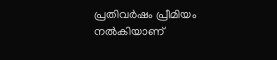പ്രതിവർഷം പ്രീമിയം നൽകിയാണ്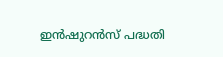ഇൻഷുറൻസ് പദ്ധതി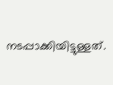നടപ്പാക്കിയിട്ടുള്ളത്.